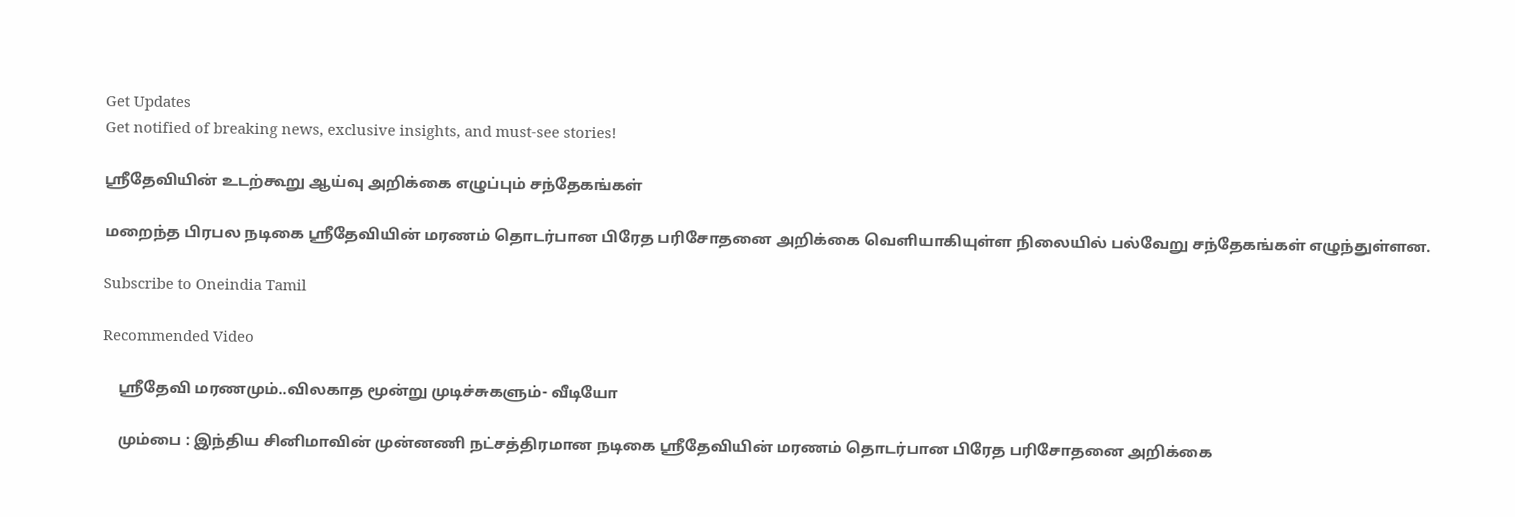Get Updates
Get notified of breaking news, exclusive insights, and must-see stories!

ஸ்ரீதேவியின் உடற்கூறு ஆய்வு அறிக்கை எழுப்பும் சந்தேகங்கள்

மறைந்த பிரபல நடிகை ஸ்ரீதேவியின் மரணம் தொடர்பான பிரேத பரிசோதனை அறிக்கை வெளியாகியுள்ள நிலையில் பல்வேறு சந்தேகங்கள் எழுந்துள்ளன.

Subscribe to Oneindia Tamil

Recommended Video

    ஸ்ரீதேவி மரணமும்..விலகாத மூன்று முடிச்சுகளும்- வீடியோ

    மும்பை : இந்திய சினிமாவின் முன்னணி நட்சத்திரமான நடிகை ஸ்ரீதேவியின் மரணம் தொடர்பான பிரேத பரிசோதனை அறிக்கை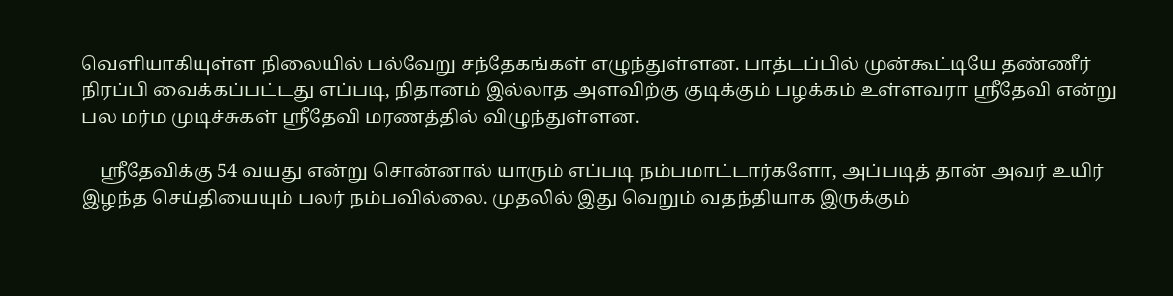வெளியாகியுள்ள நிலையில் பல்வேறு சந்தேகங்கள் எழுந்துள்ளன. பாத்டப்பில் முன்கூட்டியே தண்ணீர் நிரப்பி வைக்கப்பட்டது எப்படி, நிதானம் இல்லாத அளவிற்கு குடிக்கும் பழக்கம் உள்ளவரா ஸ்ரீதேவி என்று பல மர்ம முடிச்சுகள் ஸ்ரீதேவி மரணத்தில் விழுந்துள்ளன.

    ஸ்ரீதேவிக்கு 54 வயது என்று சொன்னால் யாரும் எப்படி நம்பமாட்டார்களோ, அப்படித் தான் அவர் உயிர் இழந்த செய்தியையும் பலர் நம்பவில்லை. முதலில் இது வெறும் வதந்தியாக இருக்கும்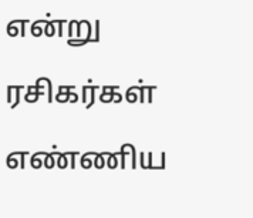என்று ரசிகர்கள் எண்ணிய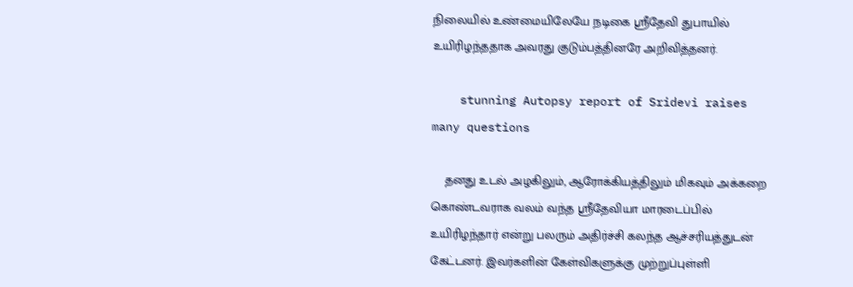நிலையில் உண்மையிலேயே நடிகை ஸ்ரீதேவி துபாயில் உயிரிழந்ததாக அவரது குடும்பத்தினரே அறிவித்தனர்.

    stunning Autopsy report of Sridevi raises many questions

    தனது உடல் அழகிலும், ஆரோக்கியத்திலும் மிகவும் அக்கறை கொண்டவராக வலம் வந்த ஸ்ரீதேவியா மாரடைப்பில் உயிரிழந்தார் என்று பலரும் அதிர்ச்சி கலந்த ஆச்சரியத்துடன் கேட்டனர். இவர்களின் கேள்விகளுக்கு முற்றுப்புள்ளி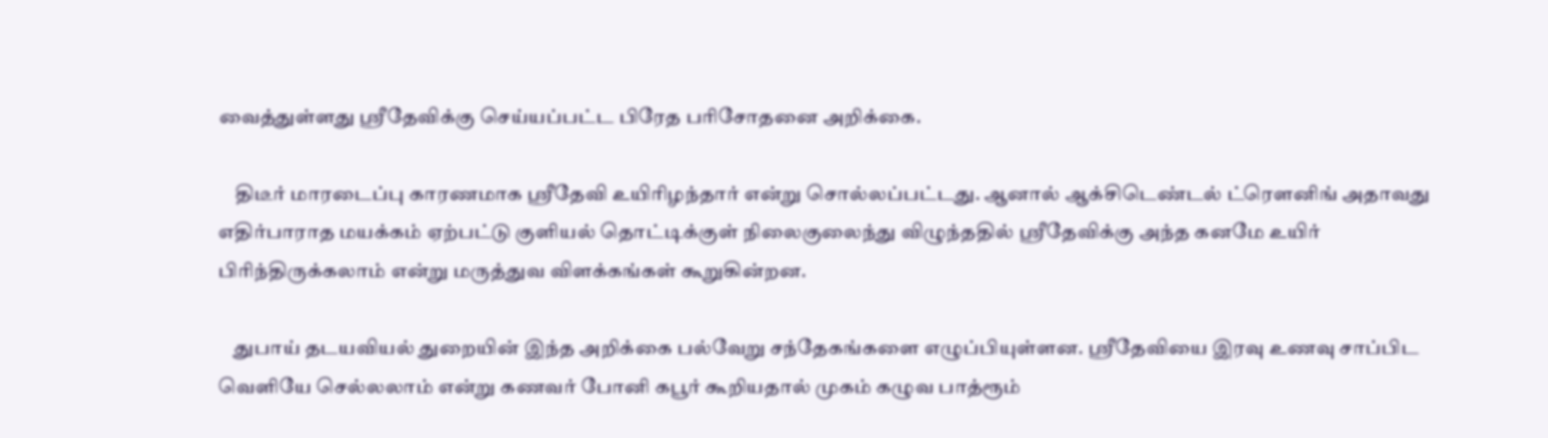வைத்துள்ளது ஸ்ரீதேவிக்கு செய்யப்பட்ட பிரேத பரிசோதனை அறிக்கை.

    திடீர் மாரடைப்பு காரணமாக ஸ்ரீதேவி உயிரிழந்தார் என்று சொல்லப்பட்டது. ஆனால் ஆக்சிடெண்டல் ட்ரௌனிங் அதாவது எதிர்பாராத மயக்கம் ஏற்பட்டு குளியல் தொட்டிக்குள் நிலைகுலைந்து விழுந்ததில் ஸ்ரீதேவிக்கு அந்த கனமே உயிர் பிரிந்திருக்கலாம் என்று மருத்துவ விளக்கங்கள் கூறுகின்றன.

    துபாய் தடயவியல் துறையின் இந்த அறிக்கை பல்வேறு சந்தேகங்களை எழுப்பியுள்ளன. ஸ்ரீதேவியை இரவு உணவு சாப்பிட வெளியே செல்லலாம் என்று கணவர் போனி கபூர் கூறியதால் முகம் கழுவ பாத்ரூம்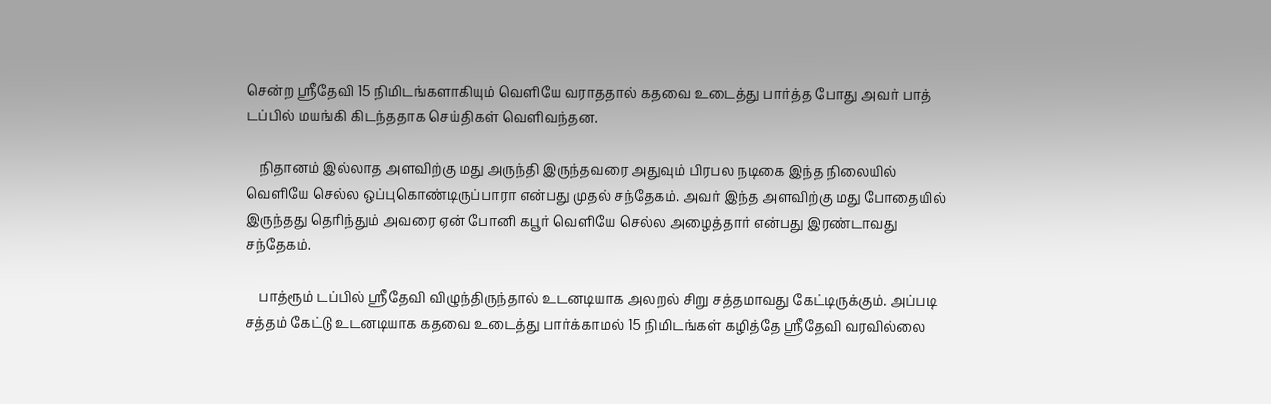சென்ற ஸ்ரீதேவி 15 நிமிடங்களாகியும் வெளியே வராததால் கதவை உடைத்து பார்த்த போது அவர் பாத் டப்பில் மயங்கி கிடந்ததாக செய்திகள் வெளிவந்தன.

    நிதானம் இல்லாத அளவிற்கு மது அருந்தி இருந்தவரை அதுவும் பிரபல நடிகை இந்த நிலையில் வெளியே செல்ல ஒப்புகொண்டிருப்பாரா என்பது முதல் சந்தேகம். அவர் இந்த அளவிற்கு மது போதையில் இருந்தது தெரிந்தும் அவரை ஏன் போனி கபூர் வெளியே செல்ல அழைத்தார் என்பது இரண்டாவது சந்தேகம்.

    பாத்ரூம் டப்பில் ஸ்ரீதேவி விழுந்திருந்தால் உடனடியாக அலறல் சிறு சத்தமாவது கேட்டிருக்கும். அப்படி சத்தம் கேட்டு உடனடியாக கதவை உடைத்து பார்க்காமல் 15 நிமிடங்கள் கழித்தே ஸ்ரீதேவி வரவில்லை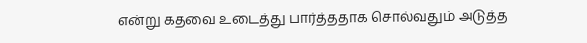என்று கதவை உடைத்து பார்த்ததாக சொல்வதும் அடுத்த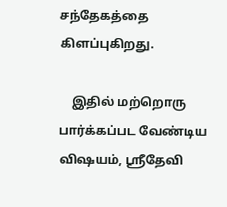சந்தேகத்தை கிளப்புகிறது.

    இதில் மற்றொரு பார்க்கப்பட வேண்டிய விஷயம், ஸ்ரீதேவி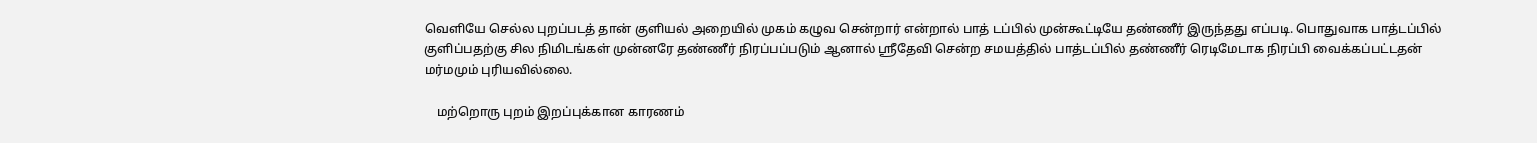வெளியே செல்ல புறப்படத் தான் குளியல் அறையில் முகம் கழுவ சென்றார் என்றால் பாத் டப்பில் முன்கூட்டியே தண்ணீர் இருந்தது எப்படி. பொதுவாக பாத்டப்பில் குளிப்பதற்கு சில நிமிடங்கள் முன்னரே தண்ணீர் நிரப்பப்படும் ஆனால் ஸ்ரீதேவி சென்ற சமயத்தில் பாத்டப்பில் தண்ணீர் ரெடிமேடாக நிரப்பி வைக்கப்பட்டதன் மர்மமும் புரியவில்லை.

    மற்றொரு புறம் இறப்புக்கான காரணம்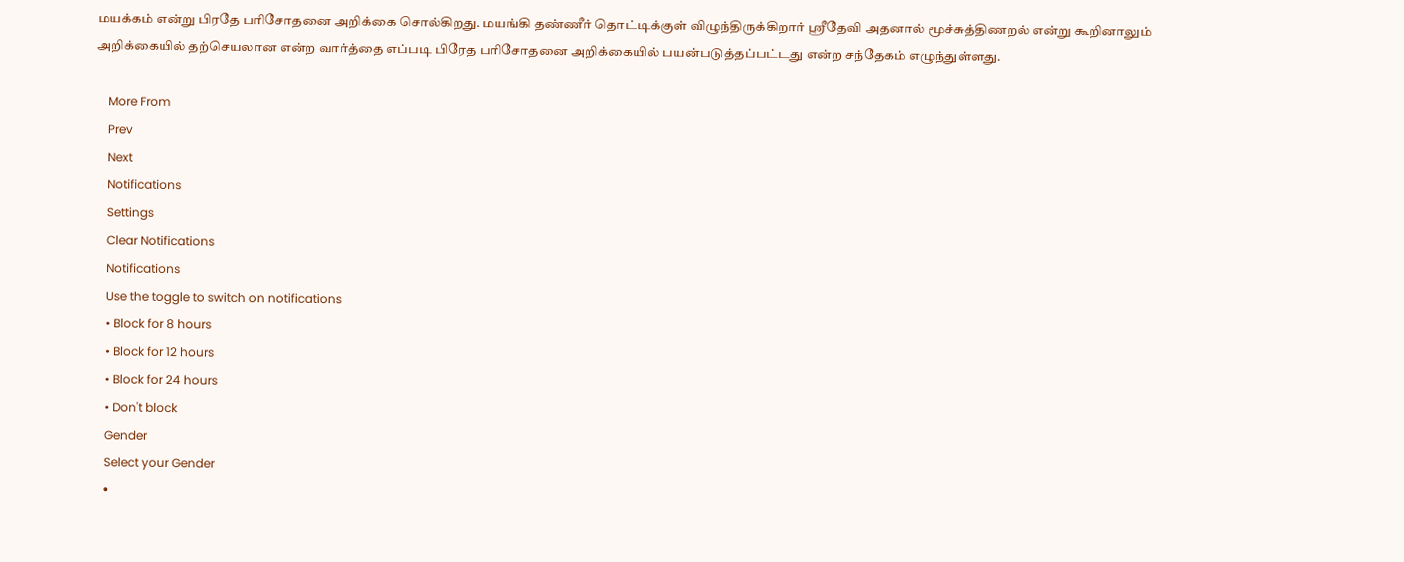மயக்கம் என்று பிரதே பரிசோதனை அறிக்கை சொல்கிறது. மயங்கி தண்ணீர் தொட்டிக்குள் விழுந்திருக்கிறார் ஸ்ரீதேவி அதனால் மூச்சுத்திணறல் என்று கூறினாலும் அறிக்கையில் தற்செயலான என்ற வார்த்தை எப்படி பிரேத பரிசோதனை அறிக்கையில் பயன்படுத்தப்பட்டது என்ற சந்தேகம் எழுந்துள்ளது.

    More From
    Prev
    Next
    Notifications
    Settings
    Clear Notifications
    Notifications
    Use the toggle to switch on notifications
    • Block for 8 hours
    • Block for 12 hours
    • Block for 24 hours
    • Don't block
    Gender
    Select your Gender
    •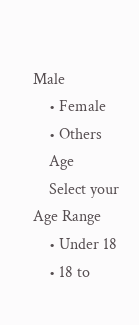Male
    • Female
    • Others
    Age
    Select your Age Range
    • Under 18
    • 18 to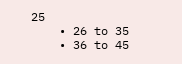25
    • 26 to 35
    • 36 to 45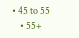• 45 to 55
    • 55+